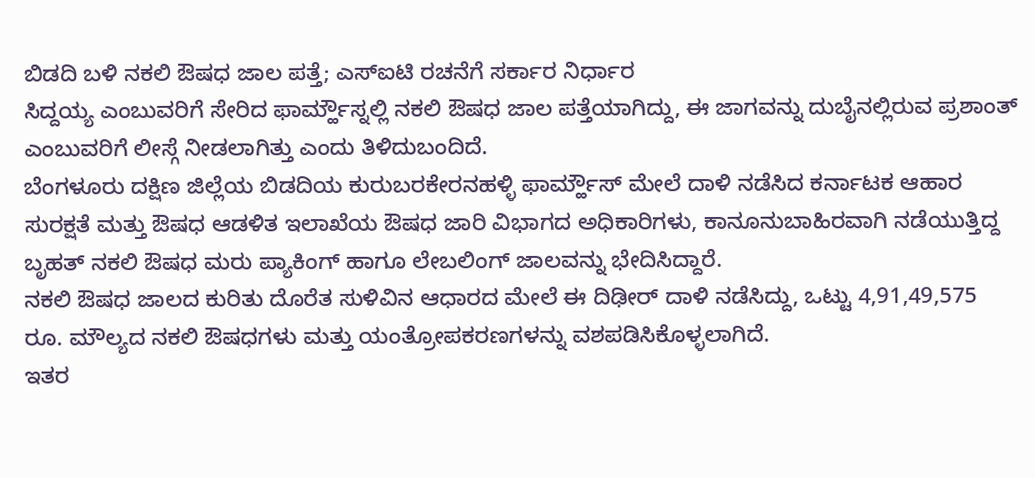ಬಿಡದಿ ಬಳಿ ನಕಲಿ ಔಷಧ ಜಾಲ ಪತ್ತೆ; ಎಸ್ಐಟಿ ರಚನೆಗೆ ಸರ್ಕಾರ ನಿರ್ಧಾರ
ಸಿದ್ದಯ್ಯ ಎಂಬುವರಿಗೆ ಸೇರಿದ ಫಾರ್ಮ್ಹೌಸ್ನಲ್ಲಿ ನಕಲಿ ಔಷಧ ಜಾಲ ಪತ್ತೆಯಾಗಿದ್ದು, ಈ ಜಾಗವನ್ನು ದುಬೈನಲ್ಲಿರುವ ಪ್ರಶಾಂತ್ ಎಂಬುವರಿಗೆ ಲೀಸ್ಗೆ ನೀಡಲಾಗಿತ್ತು ಎಂದು ತಿಳಿದುಬಂದಿದೆ.
ಬೆಂಗಳೂರು ದಕ್ಷಿಣ ಜಿಲ್ಲೆಯ ಬಿಡದಿಯ ಕುರುಬರಕೇರನಹಳ್ಳಿ ಫಾರ್ಮ್ಹೌಸ್ ಮೇಲೆ ದಾಳಿ ನಡೆಸಿದ ಕರ್ನಾಟಕ ಆಹಾರ ಸುರಕ್ಷತೆ ಮತ್ತು ಔಷಧ ಆಡಳಿತ ಇಲಾಖೆಯ ಔಷಧ ಜಾರಿ ವಿಭಾಗದ ಅಧಿಕಾರಿಗಳು, ಕಾನೂನುಬಾಹಿರವಾಗಿ ನಡೆಯುತ್ತಿದ್ದ ಬೃಹತ್ ನಕಲಿ ಔಷಧ ಮರು ಪ್ಯಾಕಿಂಗ್ ಹಾಗೂ ಲೇಬಲಿಂಗ್ ಜಾಲವನ್ನು ಭೇದಿಸಿದ್ದಾರೆ.
ನಕಲಿ ಔಷಧ ಜಾಲದ ಕುರಿತು ದೊರೆತ ಸುಳಿವಿನ ಆಧಾರದ ಮೇಲೆ ಈ ದಿಢೀರ್ ದಾಳಿ ನಡೆಸಿದ್ದು, ಒಟ್ಟು 4,91,49,575 ರೂ. ಮೌಲ್ಯದ ನಕಲಿ ಔಷಧಗಳು ಮತ್ತು ಯಂತ್ರೋಪಕರಣಗಳನ್ನು ವಶಪಡಿಸಿಕೊಳ್ಳಲಾಗಿದೆ.
ಇತರ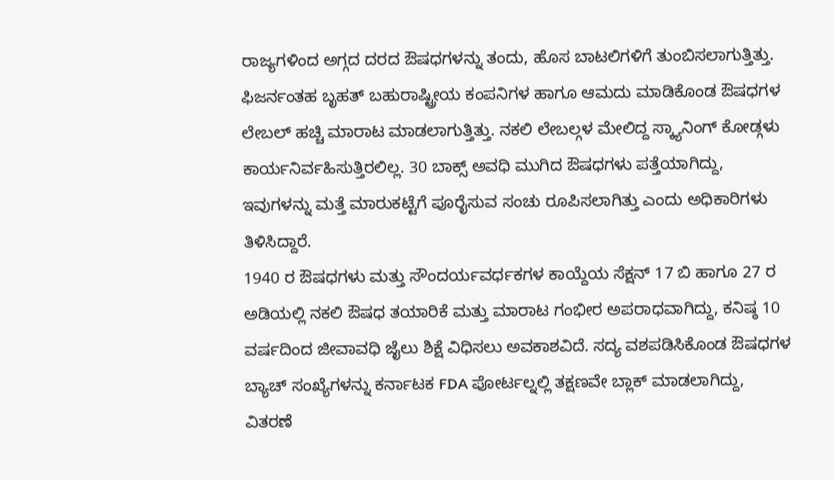ರಾಜ್ಯಗಳಿಂದ ಅಗ್ಗದ ದರದ ಔಷಧಗಳನ್ನು ತಂದು, ಹೊಸ ಬಾಟಲಿಗಳಿಗೆ ತುಂಬಿಸಲಾಗುತ್ತಿತ್ತು. ಫಿಜರ್ನಂತಹ ಬೃಹತ್ ಬಹುರಾಷ್ಟ್ರೀಯ ಕಂಪನಿಗಳ ಹಾಗೂ ಆಮದು ಮಾಡಿಕೊಂಡ ಔಷಧಗಳ ಲೇಬಲ್ ಹಚ್ಚಿ ಮಾರಾಟ ಮಾಡಲಾಗುತ್ತಿತ್ತು. ನಕಲಿ ಲೇಬಲ್ಗಳ ಮೇಲಿದ್ದ ಸ್ಕ್ಯಾನಿಂಗ್ ಕೋಡ್ಗಳು ಕಾರ್ಯನಿರ್ವಹಿಸುತ್ತಿರಲಿಲ್ಲ. 30 ಬಾಕ್ಸ್ ಅವಧಿ ಮುಗಿದ ಔಷಧಗಳು ಪತ್ತೆಯಾಗಿದ್ದು, ಇವುಗಳನ್ನು ಮತ್ತೆ ಮಾರುಕಟ್ಟೆಗೆ ಪೂರೈಸುವ ಸಂಚು ರೂಪಿಸಲಾಗಿತ್ತು ಎಂದು ಅಧಿಕಾರಿಗಳು ತಿಳಿಸಿದ್ದಾರೆ.
1940 ರ ಔಷಧಗಳು ಮತ್ತು ಸೌಂದರ್ಯವರ್ಧಕಗಳ ಕಾಯ್ದೆಯ ಸೆಕ್ಷನ್ 17 ಬಿ ಹಾಗೂ 27 ರ ಅಡಿಯಲ್ಲಿ ನಕಲಿ ಔಷಧ ತಯಾರಿಕೆ ಮತ್ತು ಮಾರಾಟ ಗಂಭೀರ ಅಪರಾಧವಾಗಿದ್ದು, ಕನಿಷ್ಠ 10 ವರ್ಷದಿಂದ ಜೀವಾವಧಿ ಜೈಲು ಶಿಕ್ಷೆ ವಿಧಿಸಲು ಅವಕಾಶವಿದೆ. ಸದ್ಯ ವಶಪಡಿಸಿಕೊಂಡ ಔಷಧಗಳ ಬ್ಯಾಚ್ ಸಂಖ್ಯೆಗಳನ್ನು ಕರ್ನಾಟಕ FDA ಪೋರ್ಟಲ್ನಲ್ಲಿ ತಕ್ಷಣವೇ ಬ್ಲಾಕ್ ಮಾಡಲಾಗಿದ್ದು, ವಿತರಣೆ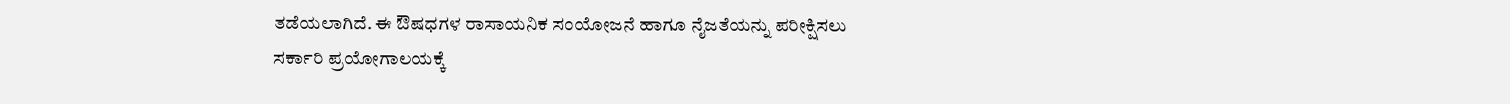ತಡೆಯಲಾಗಿದೆ. ಈ ಔಷಧಗಳ ರಾಸಾಯನಿಕ ಸಂಯೋಜನೆ ಹಾಗೂ ನೈಜತೆಯನ್ನು ಪರೀಕ್ಷಿಸಲು ಸರ್ಕಾರಿ ಪ್ರಯೋಗಾಲಯಕ್ಕೆ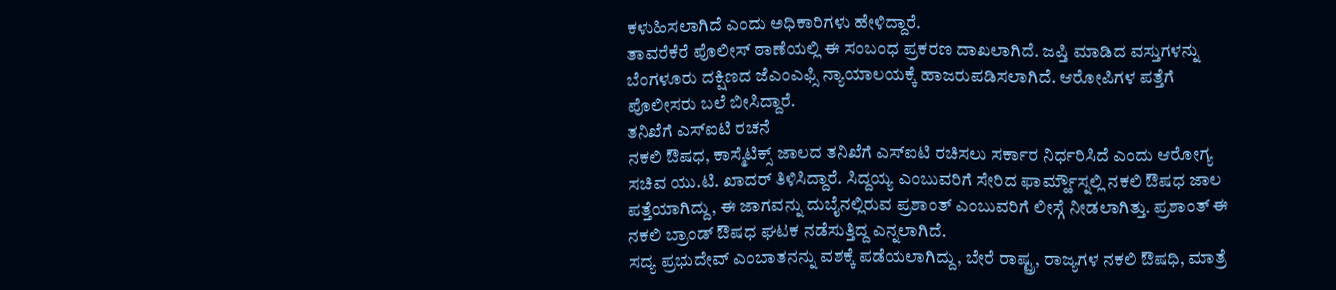ಕಳುಹಿಸಲಾಗಿದೆ ಎಂದು ಅಧಿಕಾರಿಗಳು ಹೇಳಿದ್ದಾರೆ.
ತಾವರೆಕೆರೆ ಪೊಲೀಸ್ ಠಾಣೆಯಲ್ಲಿ ಈ ಸಂಬಂಧ ಪ್ರಕರಣ ದಾಖಲಾಗಿದೆ. ಜಪ್ತಿ ಮಾಡಿದ ವಸ್ತುಗಳನ್ನು ಬೆಂಗಳೂರು ದಕ್ಷಿಣದ ಜೆಎಂಎಫ್ಸಿ ನ್ಯಾಯಾಲಯಕ್ಕೆ ಹಾಜರುಪಡಿಸಲಾಗಿದೆ. ಆರೋಪಿಗಳ ಪತ್ತೆಗೆ ಪೊಲೀಸರು ಬಲೆ ಬೀಸಿದ್ದಾರೆ.
ತನಿಖೆಗೆ ಎಸ್ಐಟಿ ರಚನೆ
ನಕಲಿ ಔಷಧ, ಕಾಸ್ಮೆಟಿಕ್ಸ್ ಜಾಲದ ತನಿಖೆಗೆ ಎಸ್ಐಟಿ ರಚಿಸಲು ಸರ್ಕಾರ ನಿರ್ಧರಿಸಿದೆ ಎಂದು ಆರೋಗ್ಯ ಸಚಿವ ಯು.ಟಿ. ಖಾದರ್ ತಿಳಿಸಿದ್ದಾರೆ. ಸಿದ್ದಯ್ಯ ಎಂಬುವರಿಗೆ ಸೇರಿದ ಫಾರ್ಮ್ಹೌಸ್ನಲ್ಲಿ ನಕಲಿ ಔಷಧ ಜಾಲ ಪತ್ತೆಯಾಗಿದ್ದು, ಈ ಜಾಗವನ್ನು ದುಬೈನಲ್ಲಿರುವ ಪ್ರಶಾಂತ್ ಎಂಬುವರಿಗೆ ಲೀಸ್ಗೆ ನೀಡಲಾಗಿತ್ತು. ಪ್ರಶಾಂತ್ ಈ ನಕಲಿ ಬ್ರಾಂಡ್ ಔಷಧ ಘಟಕ ನಡೆಸುತ್ತಿದ್ದ ಎನ್ನಲಾಗಿದೆ.
ಸದ್ಯ ಪ್ರಭುದೇವ್ ಎಂಬಾತನನ್ನು ವಶಕ್ಕೆ ಪಡೆಯಲಾಗಿದ್ದು, ಬೇರೆ ರಾಷ್ಟ್ರ, ರಾಜ್ಯಗಳ ನಕಲಿ ಔಷಧಿ, ಮಾತ್ರೆ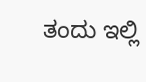ತಂದು ಇಲ್ಲಿ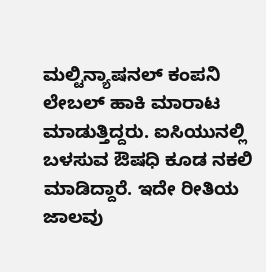ಮಲ್ಟಿನ್ಯಾಷನಲ್ ಕಂಪನಿ ಲೇಬಲ್ ಹಾಕಿ ಮಾರಾಟ ಮಾಡುತ್ತಿದ್ದರು. ಐಸಿಯುನಲ್ಲಿ ಬಳಸುವ ಔಷಧಿ ಕೂಡ ನಕಲಿ ಮಾಡಿದ್ದಾರೆ. ಇದೇ ರೀತಿಯ ಜಾಲವು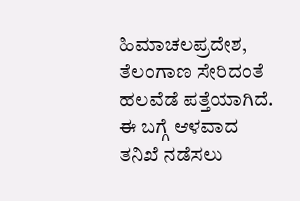ಹಿಮಾಚಲಪ್ರದೇಶ, ತೆಲಂಗಾಣ ಸೇರಿದಂತೆ ಹಲವೆಡೆ ಪತ್ತೆಯಾಗಿದೆ. ಈ ಬಗ್ಗೆ ಆಳವಾದ ತನಿಖೆ ನಡೆಸಲು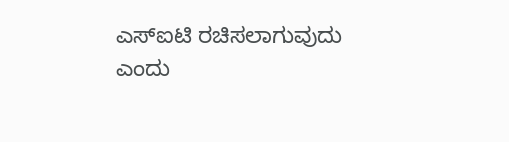ಎಸ್ಐಟಿ ರಚಿಸಲಾಗುವುದು ಎಂದು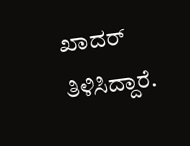ಖಾದರ್ ತಿಳಿಸಿದ್ದಾರೆ.